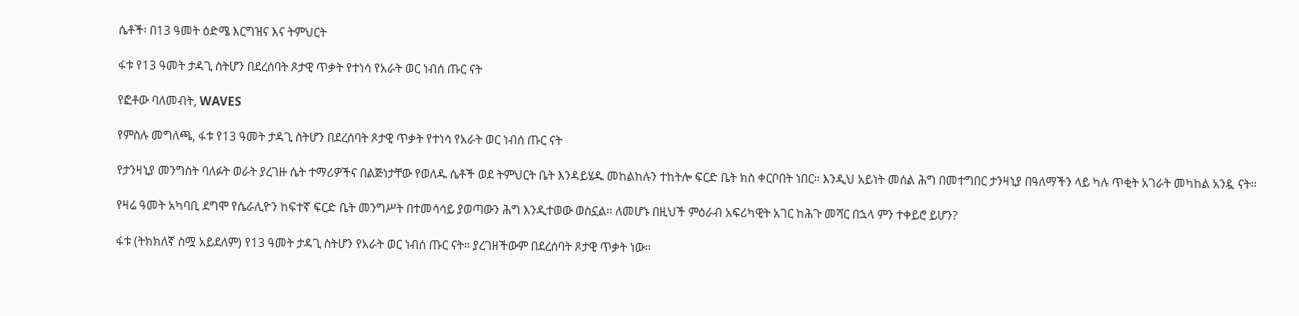ሴቶች፡ በ13 ዓመት ዕድሜ እርግዝና እና ትምህርት

ፋቱ የ13 ዓመት ታዳጊ ስትሆን በደረሰባት ጾታዊ ጥቃት የተነሳ የአራት ወር ነብሰ ጡር ናት

የፎቶው ባለመብት, WAVES

የምስሉ መግለጫ, ፋቱ የ13 ዓመት ታዳጊ ስትሆን በደረሰባት ጾታዊ ጥቃት የተነሳ የአራት ወር ነብሰ ጡር ናት

የታንዛኒያ መንግስት ባለፉት ወራት ያረገዙ ሴት ተማሪዎችና በልጅነታቸው የወለዱ ሴቶች ወደ ትምህርት ቤት እንዳይሄዱ መከልከሉን ተከትሎ ፍርድ ቤት ክስ ቀርቦበት ነበር። እንዲህ አይነት መሰል ሕግ በመተግበር ታንዛኒያ በዓለማችን ላይ ካሉ ጥቂት አገራት መካከል አንዷ ናት።

የዛሬ ዓመት አካባቢ ደግሞ የሴራሊዮን ከፍተኛ ፍርድ ቤት መንግሥት በተመሳሳይ ያወጣውን ሕግ እንዲተወው ወስኗል። ለመሆኑ በዚህች ምዕራብ አፍሪካዊት አገር ከሕጉ መሻር በኋላ ምን ተቀይሮ ይሆን?

ፋቱ (ትክክለኛ ስሟ አይደለም) የ13 ዓመት ታዳጊ ስትሆን የአራት ወር ነብሰ ጡር ናት። ያረገዘችውም በደረሰባት ጾታዊ ጥቃት ነው።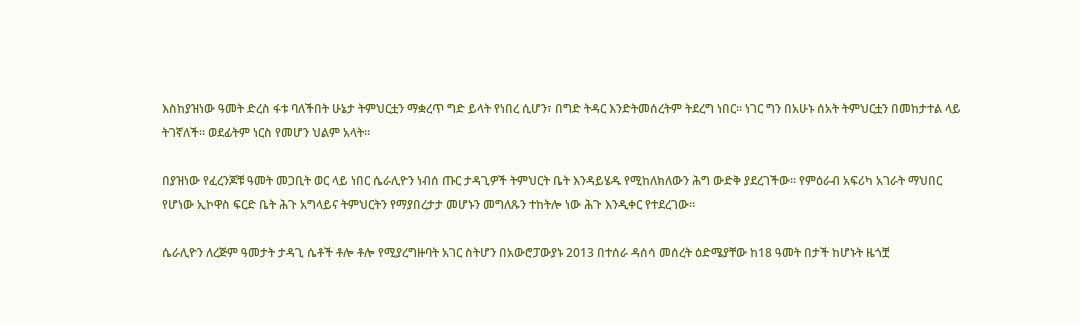እስከያዝነው ዓመት ድረስ ፋቱ ባለችበት ሁኔታ ትምህርቷን ማቋረጥ ግድ ይላት የነበረ ሲሆን፣ በግድ ትዳር እንድትመሰረትም ትደረግ ነበር። ነገር ግን በአሁኑ ሰአት ትምህርቷን በመከታተል ላይ ትገኛለች። ወደፊትም ነርስ የመሆን ህልም አላት።

በያዝነው የፈረንጆቹ ዓመት መጋቢት ወር ላይ ነበር ሴራሊዮን ነብሰ ጡር ታዳጊዎች ትምህርት ቤት እንዳይሄዱ የሚከለክለውን ሕግ ውድቅ ያደረገችው። የምዕራብ አፍሪካ አገራት ማህበር የሆነው ኢኮዋስ ፍርድ ቤት ሕጉ አግላይና ትምህርትን የማያበረታታ መሆኑን መግለጹን ተከትሎ ነው ሕጉ እንዲቀር የተደረገው።

ሴራሊዮን ለረጅም ዓመታት ታዳጊ ሴቶች ቶሎ ቶሎ የሚያረግዙባት አገር ስትሆን በአውሮፓውያኑ 2013 በተሰራ ዳሰሳ መሰረት ዕድሜያቸው ከ18 ዓመት በታች ከሆኑት ዜጎቿ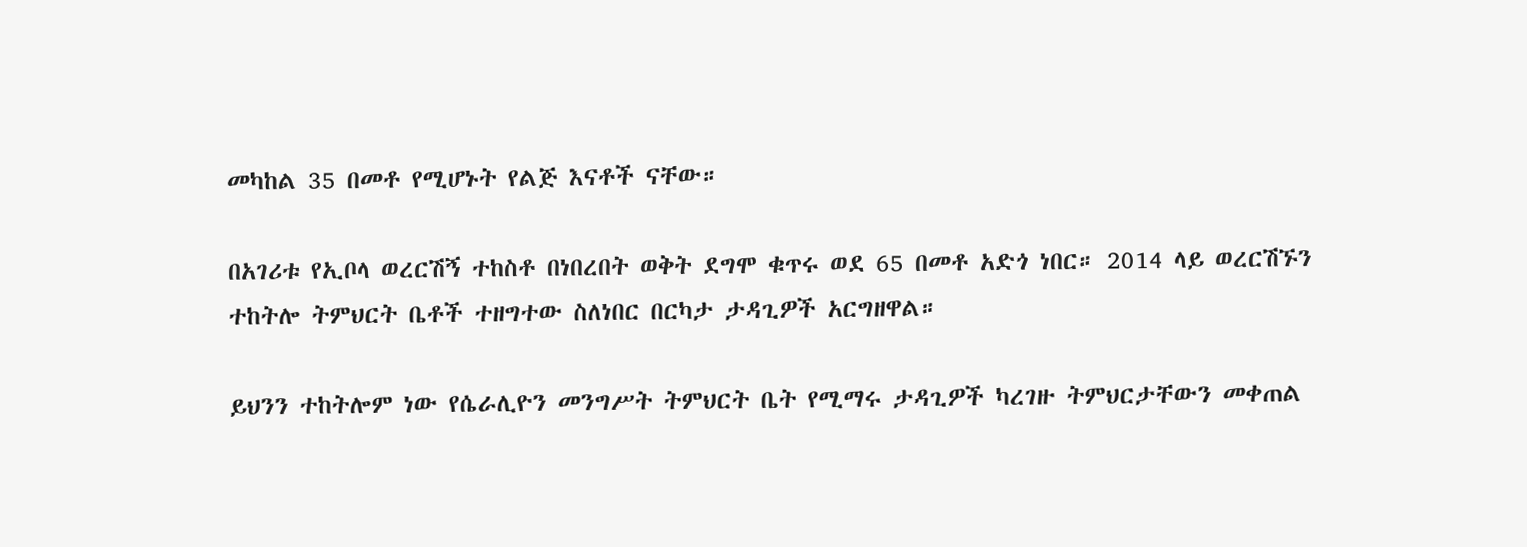መካከል 35 በመቶ የሚሆኑት የልጅ እናቶች ናቸው።

በአገሪቱ የኢቦላ ወረርሽኝ ተከስቶ በነበረበት ወቅት ደግሞ ቁጥሩ ወደ 65 በመቶ አድጎ ነበር። 2014 ላይ ወረርሽኙን ተከትሎ ትምህርት ቤቶች ተዘግተው ስለነበር በርካታ ታዳጊዎች አርግዘዋል።

ይህንን ተከትሎም ነው የሴራሊዮን መንግሥት ትምህርት ቤት የሚማሩ ታዳጊዎች ካረገዙ ትምህርታቸውን መቀጠል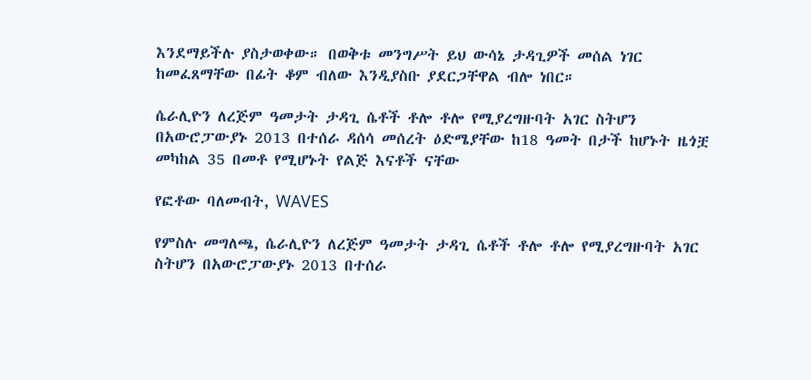እንደማይችሉ ያስታወቀው። በወቅቱ መንግሥት ይህ ውሳኔ ታዳጊዎች መሰል ነገር ከመፈጸማቸው በፊት ቆም ብለው እንዲያስቡ ያደርጋቸዋል ብሎ ነበር።

ሴራሊዮን ለረጅም ዓመታት ታዳጊ ሴቶች ቶሎ ቶሎ የሚያረግዙባት አገር ስትሆን በአውሮፓውያኑ 2013 በተሰራ ዳሰሳ መሰረት ዕድሜያቸው ከ18 ዓመት በታች ከሆኑት ዜጎቿ መካከል 35 በመቶ የሚሆኑት የልጅ እናቶች ናቸው

የፎቶው ባለመብት, WAVES

የምስሉ መግለጫ, ሴራሊዮን ለረጅም ዓመታት ታዳጊ ሴቶች ቶሎ ቶሎ የሚያረግዙባት አገር ስትሆን በአውሮፓውያኑ 2013 በተሰራ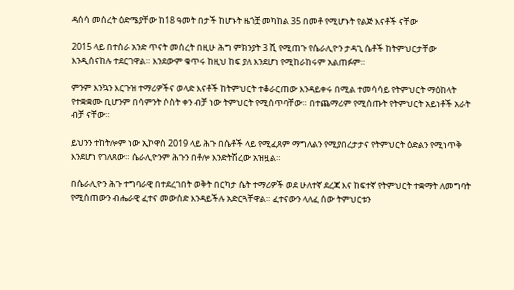ዳሰሳ መሰረት ዕድሜያቸው ከ18 ዓመት በታች ከሆኑት ዜጎቿ መካከል 35 በመቶ የሚሆኑት የልጅ እናቶች ናቸው

2015 ላይ በተሰራ አንድ ጥናት መሰረት በዚሁ ሕግ ምክንያት 3 ሺ የሚጠጉ የሴራሊዮን ታዳጊ ሴቶች ከትምህርታቸው እንዲሰናከሉ ተደርገዋል። እንደውም ቁጥሩ ከዚህ ከፍ ያለ እንደሆነ የሚከራከሩም አልጠፉም።

ምንም እንኳን እርጉዝ ተማሪዎችና ወላድ እናቶች ከትምህርት ተቆራርጠው እንዳይቀሩ በሚል ተመሳሳይ የትምህርት ማዕከላት የተቋቋሙ ቢሆንም በሳምንት ሶስት ቀን ብቻ ነው ትምህርት የሚሰጥባቸው። በተጨማሪም የሚሰጡት የትምህርት አይነቶች አራት ብቻ ናቸው።

ይህንን ተከትሎም ነው ኢኮዋስ 2019 ላይ ሕጉ በሴቶች ላይ የሚፈጸም ማግለልን የሚያበረታታና የትምህርት ዕድልን የሚነጥቅ እንደሆነ የገለጸው። ሴራሊዮንም ሕጉን በቶሎ እንድትሽረው አዝዟል።

በሴራሊዮን ሕጉ ተግባራዊ በተደረገበት ወቅት በርካታ ሴት ተማሪዎች ወደ ሁለተኛ ደረጃ እና ከፍተኛ የትምህርት ተቋማት ለመግባት የሚሰጠውን ብሔራዊ ፈተና መውሰድ እንዳይችሉ አድርጓቸዋል። ፈተናውን ላለፈ ሰው ትምህርቱን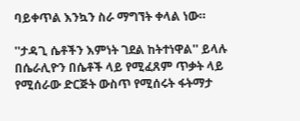ባይቀጥል እንኳን ስራ ማግኘት ቀላል ነው።

''ታዳጊ ሴቶችን እምነት ገደል ከትተነዋል'' ይላሉ በሴራሊዮን በሴቶች ላይ የሚፈጸም ጥቃት ላይ የሚሰራው ድርጅት ውስጥ የሚሰሩት ፋትማታ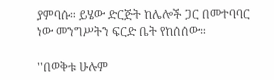ያምባሱ። ይሄው ድርጅት ከሌሎች ጋር በመተባባር ነው መንግሥትን ፍርድ ቤት የከሰሰው።

''በወቅቱ ሁሉም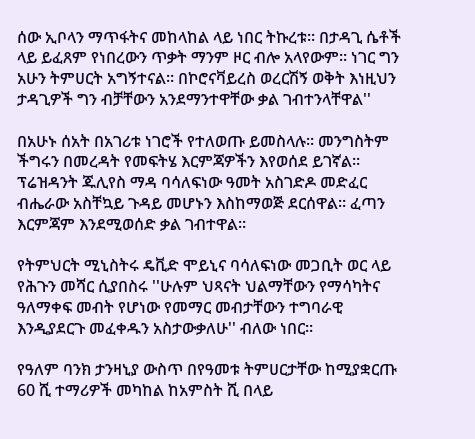ሰው ኢቦላን ማጥፋትና መከላከል ላይ ነበር ትኩረቱ። በታዳጊ ሴቶች ላይ ይፈጸም የነበረውን ጥቃት ማንም ዞር ብሎ አላየውም። ነገር ግን አሁን ትምሀርት አግኝተናል። በኮሮናቫይረስ ወረርሽኝ ወቅት እነዚህን ታዳጊዎች ግን ብቻቸውን አንደማንተዋቸው ቃል ገብተንላቸዋል''

በአሁኑ ሰአት በአገሪቱ ነገሮች የተለወጡ ይመስላሉ። መንግስትም ችግሩን በመረዳት የመፍትሄ እርምጃዎችን እየወሰደ ይገኛል። ፕሬዝዳንት ጁሊየስ ማዳ ባሳለፍነው ዓመት አስገድዶ መድፈር ብሔራው አስቸኳይ ጉዳይ መሆኑን እስከማወጅ ደርሰዋል። ፈጣን እርምጃም እንደሚወሰድ ቃል ገብተዋል።

የትምህርት ሚኒስትሩ ዴቪድ ሞይኒና ባሳለፍነው መጋቢት ወር ላይ የሕጉን መሻር ሲያበስሩ ''ሁሉም ህጻናት ህልማቸውን የማሳካትና ዓለማቀፍ መብት የሆነው የመማር መብታቸውን ተግባራዊ እንዲያደርጉ መፈቀዱን አስታውቃለሁ'' ብለው ነበር።

የዓለም ባንክ ታንዛኒያ ውስጥ በየዓመቱ ትምሀርታቸው ከሚያቋርጡ 60 ሺ ተማሪዎች መካከል ከአምስት ሺ በላይ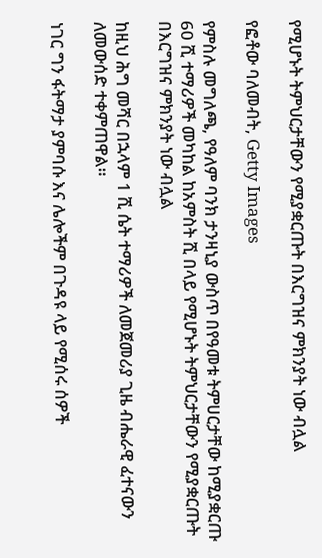የሚሆኑት ትምህርታቸውን የሚያቋርጡት በእርግዝና ምክንያት ነው ብሏል

የፎቶው ባለመብት, Getty Images

የምስሉ መግለጫ, የዓለም ባንክ ታንዛኒያ ውስጥ በየዓመቱ ትምሀርታቸው ከሚያቋርጡ 60 ሺ ተማሪዎች መካከል ከአምስት ሺ በላይ የሚሆኑት ትምህርታቸውን የሚያቋርጡት በእርግዝና ምክንያት ነው ብሏል

ከዚህ ሕግ መሻር በኋላም 1 ሺ ሴት ተማሪዎች ለመጀመሪያ ጊዜ ብሔራዊ ፈተናውን ለመውሰድ ተቀምጠዋል።

ነገር ግን ፋትማታ ያምባሱ እና ሌሎችም በጉዳዩ ላይ የሚሰሩ ሰዎች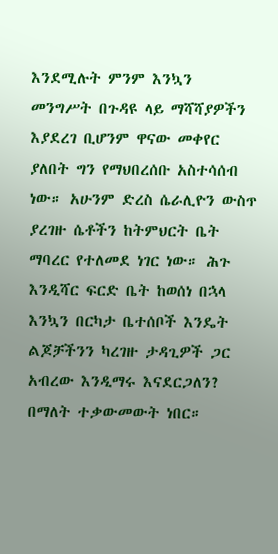እንደሚሉት ምንም እንኳን መንግሥት በጉዳዩ ላይ ማሻሻያዎችን እያደረገ ቢሆንም ዋናው መቀየር ያለበት ግን የማህበረሰቡ አስተሳሰብ ነው። አሁንም ድረስ ሴራሊዮን ውስጥ ያረገዙ ሴቶችን ከትምህርት ቤት ማባረር የተለመደ ነገር ነው። ሕጉ እንዲሻር ፍርድ ቤት ከወሰነ በኋላ እንኳን በርካታ ቤተሰቦች እንዴት ልጆቻችንን ካረገዙ ታዳጊዎች ጋር አብረው እንዲማሩ እናደርጋለን? በማለት ተቃውመውት ነበር።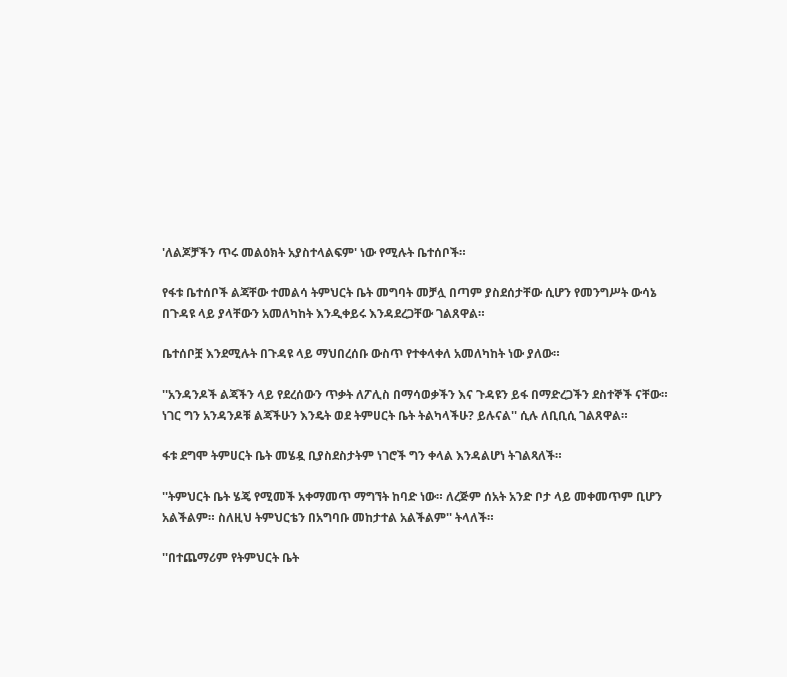'ለልጆቻችን ጥሩ መልዕክት አያስተላልፍም' ነው የሚሉት ቤተሰቦች።

የፋቱ ቤተሰቦች ልጃቸው ተመልሳ ትምህርት ቤት መግባት መቻሏ በጣም ያስደሰታቸው ሲሆን የመንግሥት ውሳኔ በጉዳዩ ላይ ያላቸውን አመለካከት እንዲቀይሩ እንዳደረጋቸው ገልጸዋል።

ቤተሰቦቿ እንደሚሉት በጉዳዩ ላይ ማህበረሰቡ ውስጥ የተቀላቀለ አመለካከት ነው ያለው።

''አንዳንዶች ልጃችን ላይ የደረሰውን ጥቃት ለፖሊስ በማሳወቃችን እና ጉዳዩን ይፋ በማድረጋችን ደስተኞች ናቸው። ነገር ግን አንዳንዶቹ ልጃችሁን እንዴት ወደ ትምሀርት ቤት ትልካላችሁ? ይሉናል'' ሲሉ ለቢቢሲ ገልጸዋል።

ፋቱ ደግሞ ትምሀርት ቤት መሄዷ ቢያስደስታትም ነገሮች ግን ቀላል እንዳልሆነ ትገልጻለች።

''ትምህርት ቤት ሄጄ የሚመች አቀማመጥ ማግኘት ከባድ ነው። ለረጅም ሰአት አንድ ቦታ ላይ መቀመጥም ቢሆን አልችልም። ስለዚህ ትምህርቴን በአግባቡ መከታተል አልችልም'' ትላለች።

''በተጨማሪም የትምህርት ቤት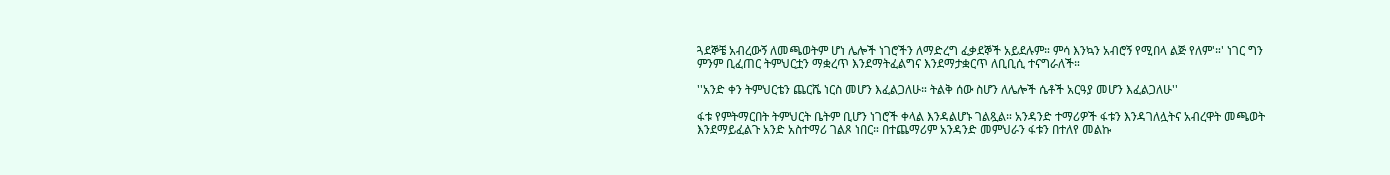ጓደኞቼ አብረውኝ ለመጫወትም ሆነ ሌሎች ነገሮችን ለማድረግ ፈቃደኞች አይደሉም። ምሳ እንኳን አብሮኝ የሚበላ ልጅ የለም'።' ነገር ግን ምንም ቢፈጠር ትምህርቷን ማቋረጥ እንደማትፈልግና እንደማታቋርጥ ለቢቢሲ ተናግራለች።

''አንድ ቀን ትምህርቴን ጨርሼ ነርስ መሆን እፈልጋለሁ። ትልቅ ሰው ስሆን ለሌሎች ሴቶች አርዓያ መሆን እፈልጋለሁ''

ፋቱ የምትማርበት ትምህርት ቤትም ቢሆን ነገሮች ቀላል እንዳልሆኑ ገልጿል። አንዳንድ ተማሪዎች ፋቱን እንዳገለሏትና አብረዋት መጫወት እንደማይፈልጉ አንድ አስተማሪ ገልጾ ነበር። በተጨማሪም አንዳንድ መምህራን ፋቱን በተለየ መልኩ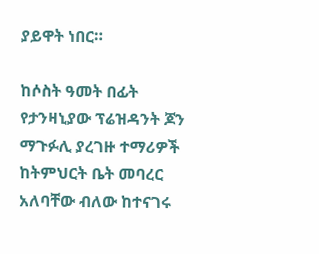ያይዋት ነበር።

ከሶስት ዓመት በፊት የታንዛኒያው ፕሬዝዳንት ጆን ማጉፉሊ ያረገዙ ተማሪዎች ከትምህርት ቤት መባረር አለባቸው ብለው ከተናገሩ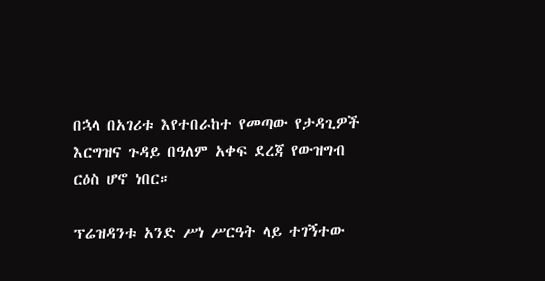በኋላ በአገሪቱ እየተበራከተ የመጣው የታዳጊዎች እርግዝና ጉዳይ በዓለም አቀፍ ደረጃ የውዝግብ ርዕስ ሆኖ ነበር።

ፕሬዝዳንቱ አንድ ሥነ ሥርዓት ላይ ተገኝተው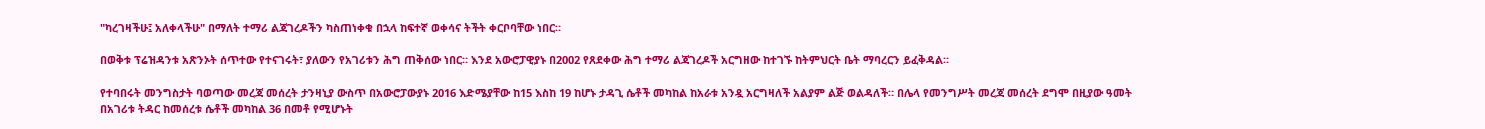"ካረገዛችሁ፤ አለቀላችሁ" በማለት ተማሪ ልጃገረዶችን ካስጠነቀቁ በኋላ ከፍተኛ ወቀሳና ትችት ቀርቦባቸው ነበር።

በወቅቱ ፕሬዝዳንቱ አጽንኦት ሰጥተው የተናገሩት፣ ያለውን የአገሪቱን ሕግ ጠቅሰው ነበር። እንደ አውሮፓዊያኑ በ2002 የጸደቀው ሕግ ተማሪ ልጃገረዶች አርግዘው ከተገኙ ከትምህርት ቤት ማባረርን ይፈቅዳል።

የተባበሩት መንግስታት ባወጣው መረጃ መሰረት ታንዛኒያ ውስጥ በአውሮፓውያኑ 2016 እድሜያቸው ከ15 እስከ 19 ከሆኑ ታዳጊ ሴቶች መካከል ከአራቱ አንዷ አርግዛለች አልያም ልጅ ወልዳለች። በሌላ የመንግሥት መረጃ መሰረት ደግሞ በዚያው ዓመት በአገሪቱ ትዳር ከመሰረቱ ሴቶች መካከል 36 በመቶ የሚሆኑት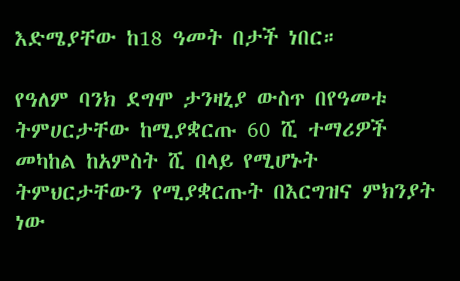እድሜያቸው ከ18 ዓመት በታች ነበር።

የዓለም ባንክ ደግሞ ታንዛኒያ ውስጥ በየዓመቱ ትምሀርታቸው ከሚያቋርጡ 60 ሺ ተማሪዎች መካከል ከአምስት ሺ በላይ የሚሆኑት ትምህርታቸውን የሚያቋርጡት በእርግዝና ምክንያት ነው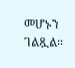መሆኑን ገልጿል።